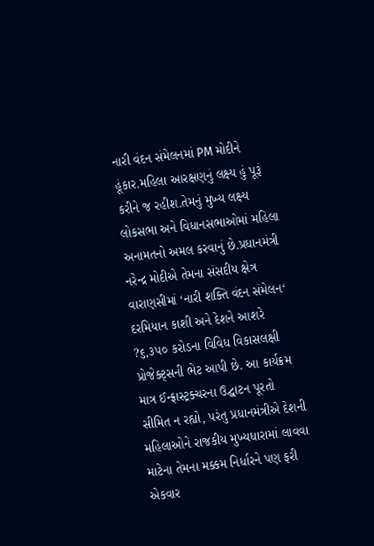નારી વંદન સંમેલનમાં PM મોદીને હૂંકાર.મહિલા આરક્ષણનું લક્ષ્ય હું પૂરૂં કરીને જ રહીશ.તેમનું મુખ્ય લક્ષ્ય લોકસભા અને વિધાનસભાઓમાં મહિલા અનામતનો અમલ કરવાનું છે.પ્રધાનમંત્રી નરેન્દ્ર મોદીએ તેમના સંસદીય ક્ષેત્ર વારાણસીમાં ‘નારી શક્તિ વંદન સંમેલન‘ દરમિયાન કાશી અને દેશને આશરે ?૬,૩૫૦ કરોડના વિવિધ વિકાસલક્ષી પ્રોજેક્ટ્સની ભેટ આપી છે. આ કાર્યક્રમ માત્ર ઈન્ફ્રાસ્ટ્રક્ચરના ઉદ્ઘાટન પૂરતો સીમિત ન રહ્યો, પરંતુ પ્રધાનમંત્રીએ દેશની મહિલાઓને રાજકીય મુખ્યધારામાં લાવવા માટેના તેમના મક્કમ નિર્ધારને પણ ફરી એકવાર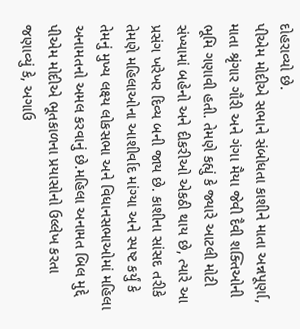દોહરાવ્યો છે.
પીએમ મોદીએ સભાને સંબોધતા કાશીને માતા અન્નપૂર્ણા, માતા શ્રૃંગાર ગૌરી અને ગંગા મૈયા જેવી દૈવી શક્તિઓની ભૂમિ ગણાવી હતી. તેમણે કહ્યું કે જ્યારે આટલી મોટી સંખ્યામાં બહેનો અને દીકરીઓ એકઠી થાય છે, ત્યારે આ પ્રસંગ ખરેખર દિવ્ય બની જાય છે. કાશીના સાંસદ તરીકે તેમણે મહિલાઓના આશીર્વાદ માંગ્યા અને સ્પષ્ટ કર્યું કે તેમનું મુખ્ય લક્ષ્ય લોકસભા અને વિધાનસભાઓમાં મહિલા અનામતનો અમલ કરવાનું છે.મહિલા અનામત બિલ મુદ્દે પીએમ મોદીએ ભૂતકાળના પ્રયાસોનો ઉલ્લેખ કરતા જણાવ્યું કે, અગાઉ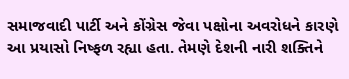સમાજવાદી પાર્ટી અને કોંગ્રેસ જેવા પક્ષોના અવરોધને કારણે આ પ્રયાસો નિષ્ફળ રહ્યા હતા. તેમણે દેશની નારી શક્તિને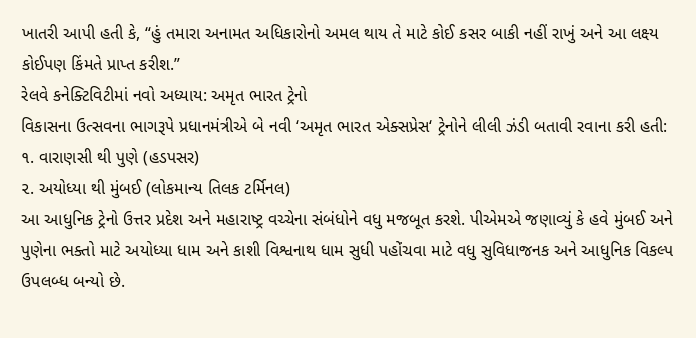ખાતરી આપી હતી કે, “હું તમારા અનામત અધિકારોનો અમલ થાય તે માટે કોઈ કસર બાકી નહીં રાખું અને આ લક્ષ્ય કોઈપણ કિંમતે પ્રાપ્ત કરીશ.”
રેલવે કનેક્ટિવિટીમાં નવો અધ્યાય: અમૃત ભારત ટ્રેનો
વિકાસના ઉત્સવના ભાગરૂપે પ્રધાનમંત્રીએ બે નવી ‘અમૃત ભારત એક્સપ્રેસ‘ ટ્રેનોને લીલી ઝંડી બતાવી રવાના કરી હતી:
૧. વારાણસી થી પુણે (હડપસર)
૨. અયોધ્યા થી મુંબઈ (લોકમાન્ય તિલક ટર્મિનલ)
આ આધુનિક ટ્રેનો ઉત્તર પ્રદેશ અને મહારાષ્ટ્ર વચ્ચેના સંબંધોને વધુ મજબૂત કરશે. પીએમએ જણાવ્યું કે હવે મુંબઈ અને પુણેના ભક્તો માટે અયોધ્યા ધામ અને કાશી વિશ્વનાથ ધામ સુધી પહોંચવા માટે વધુ સુવિધાજનક અને આધુનિક વિકલ્પ ઉપલબ્ધ બન્યો છે.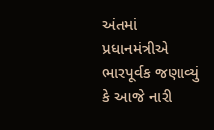અંતમાં પ્રધાનમંત્રીએ ભારપૂર્વક જણાવ્યું કે આજે નારી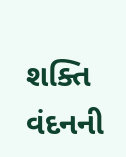શક્તિ વંદનની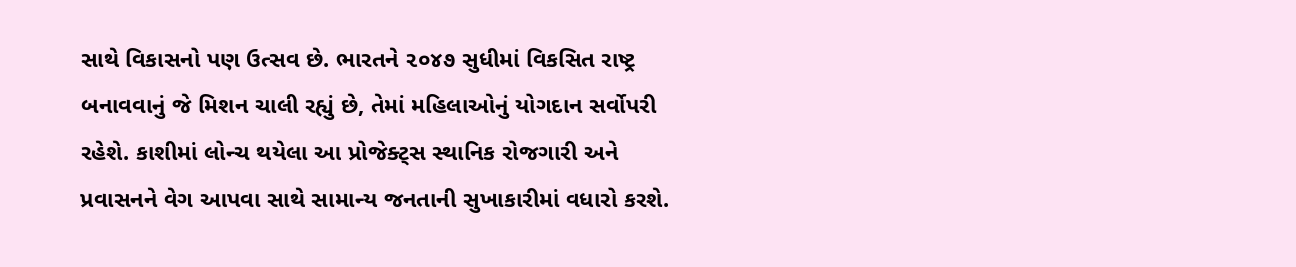સાથે વિકાસનો પણ ઉત્સવ છે. ભારતને ૨૦૪૭ સુધીમાં વિકસિત રાષ્ટ્ર બનાવવાનું જે મિશન ચાલી રહ્યું છે, તેમાં મહિલાઓનું યોગદાન સર્વોપરી રહેશે. કાશીમાં લોન્ચ થયેલા આ પ્રોજેક્ટ્સ સ્થાનિક રોજગારી અને પ્રવાસનને વેગ આપવા સાથે સામાન્ય જનતાની સુખાકારીમાં વધારો કરશે.